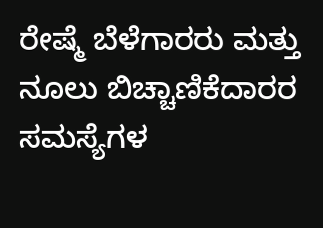ರೇಷ್ಮೆ ಬೆಳೆಗಾರರು ಮತ್ತು ನೂಲು ಬಿಚ್ಚಾಣಿಕೆದಾರರ ಸಮಸ್ಯೆಗಳ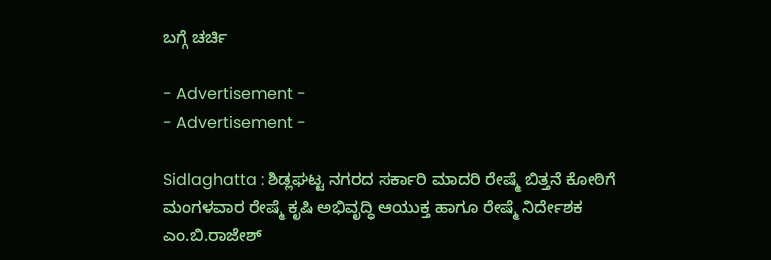ಬಗ್ಗೆ ಚರ್ಚಿ

- Advertisement -
- Advertisement -

Sidlaghatta : ಶಿಡ್ಲಘಟ್ಟ ನಗರದ ಸರ್ಕಾರಿ ಮಾದರಿ ರೇಷ್ಮೆ ಬಿತ್ತನೆ ಕೋಠಿಗೆ ಮಂಗಳವಾರ ರೇಷ್ಮೆ ಕೃಷಿ ಅಭಿವೃದ್ಧಿ ಆಯುಕ್ತ ಹಾಗೂ ರೇಷ್ಮೆ ನಿರ್ದೇಶಕ ಎಂ.ಬಿ.ರಾಜೇಶ್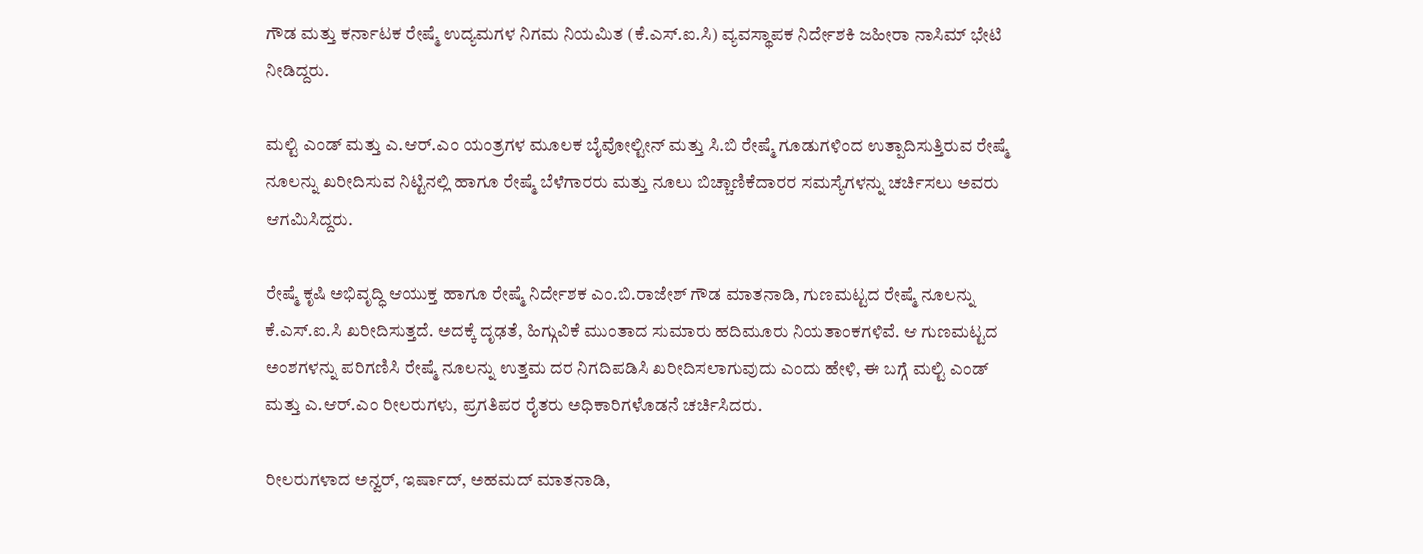ಗೌಡ ಮತ್ತು ಕರ್ನಾಟಕ ರೇಷ್ಮೆ ಉದ್ಯಮಗಳ ನಿಗಮ ನಿಯಮಿತ (ಕೆ.ಎಸ್.ಐ.ಸಿ) ವ್ಯವಸ್ಥಾಪಕ ನಿರ್ದೇಶಕಿ ಜಹೀರಾ ನಾಸಿಮ್ ಭೇಟಿ ನೀಡಿದ್ದರು.

ಮಲ್ಟಿ ಎಂಡ್ ಮತ್ತು ಎ.ಆರ್.ಎಂ ಯಂತ್ರಗಳ ಮೂಲಕ ಬೈವೋಲ್ಟೀನ್ ಮತ್ತು ಸಿ.ಬಿ ರೇಷ್ಮೆ ಗೂಡುಗಳಿಂದ ಉತ್ಪಾದಿಸುತ್ತಿರುವ ರೇಷ್ಮೆ ನೂಲನ್ನು ಖರೀದಿಸುವ ನಿಟ್ಟಿನಲ್ಲಿ ಹಾಗೂ ರೇಷ್ಮೆ ಬೆಳೆಗಾರರು ಮತ್ತು ನೂಲು ಬಿಚ್ಚಾಣಿಕೆದಾರರ ಸಮಸ್ಯೆಗಳನ್ನು ಚರ್ಚಿಸಲು ಅವರು ಆಗಮಿಸಿದ್ದರು.

ರೇಷ್ಮೆ ಕೃಷಿ ಅಭಿವೃದ್ಧಿ ಆಯುಕ್ತ ಹಾಗೂ ರೇಷ್ಮೆ ನಿರ್ದೇಶಕ ಎಂ.ಬಿ.ರಾಜೇಶ್ ಗೌಡ ಮಾತನಾಡಿ, ಗುಣಮಟ್ಟದ ರೇಷ್ಮೆ ನೂಲನ್ನು ಕೆ.ಎಸ್.ಐ.ಸಿ ಖರೀದಿಸುತ್ತದೆ. ಅದಕ್ಕೆ ದೃಢತೆ, ಹಿಗ್ಗುವಿಕೆ ಮುಂತಾದ ಸುಮಾರು ಹದಿಮೂರು ನಿಯತಾಂಕಗಳಿವೆ. ಆ ಗುಣಮಟ್ಟದ ಅಂಶಗಳನ್ನು ಪರಿಗಣಿಸಿ ರೇಷ್ಮೆ ನೂಲನ್ನು ಉತ್ತಮ ದರ ನಿಗದಿಪಡಿಸಿ ಖರೀದಿಸಲಾಗುವುದು ಎಂದು ಹೇಳಿ, ಈ ಬಗ್ಗೆ ಮಲ್ಟಿ ಎಂಡ್ ಮತ್ತು ಎ.ಆರ್.ಎಂ ರೀಲರುಗಳು, ಪ್ರಗತಿಪರ ರೈತರು ಅಧಿಕಾರಿಗಳೊಡನೆ ಚರ್ಚಿಸಿದರು.

ರೀಲರುಗಳಾದ ಅನ್ವರ್, ಇರ್ಷಾದ್, ಅಹಮದ್ ಮಾತನಾಡಿ,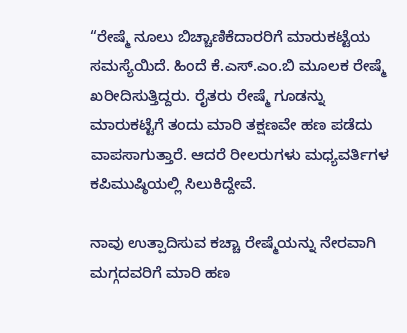“ರೇಷ್ಮೆ ನೂಲು ಬಿಚ್ಚಾಣಿಕೆದಾರರಿಗೆ ಮಾರುಕಟ್ಟೆಯ ಸಮಸ್ಯೆಯಿದೆ. ಹಿಂದೆ ಕೆ.ಎಸ್.ಎಂ.ಬಿ ಮೂಲಕ ರೇಷ್ಮೆ ಖರೀದಿಸುತ್ತಿದ್ದರು. ರೈತರು ರೇಷ್ಮೆ ಗೂಡನ್ನು ಮಾರುಕಟ್ಟೆಗೆ ತಂದು ಮಾರಿ ತಕ್ಷಣವೇ ಹಣ ಪಡೆದು ವಾಪಸಾಗುತ್ತಾರೆ. ಆದರೆ ರೀಲರುಗಳು ಮಧ್ಯವರ್ತಿಗಳ ಕಪಿಮುಷ್ಠಿಯಲ್ಲಿ ಸಿಲುಕಿದ್ದೇವೆ.

ನಾವು ಉತ್ಪಾದಿಸುವ ಕಚ್ಚಾ ರೇಷ್ಮೆಯನ್ನು ನೇರವಾಗಿ ಮಗ್ಗದವರಿಗೆ ಮಾರಿ ಹಣ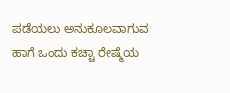ಪಡೆಯಲು ಅನುಕೂಲವಾಗುವ ಹಾಗೆ ಒಂದು ಕಚ್ಚಾ ರೇಷ್ಮೆಯ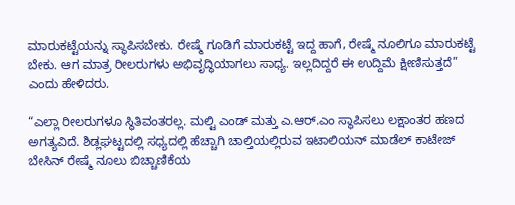ಮಾರುಕಟ್ಟೆಯನ್ನು ಸ್ಥಾಪಿಸಬೇಕು. ರೇಷ್ಮೆ ಗೂಡಿಗೆ ಮಾರುಕಟ್ಟೆ ಇದ್ದ ಹಾಗೆ, ರೇಷ್ಮೆ ನೂಲಿಗೂ ಮಾರುಕಟ್ಟೆ ಬೇಕು. ಆಗ ಮಾತ್ರ ರೀಲರುಗಳು ಅಭಿವೃದ್ಧಿಯಾಗಲು ಸಾಧ್ಯ. ಇಲ್ಲದಿದ್ದರೆ ಈ ಉದ್ದಿಮೆ ಕ್ಷೀಣಿಸುತ್ತದೆ” ಎಂದು ಹೇಳಿದರು.

“ಎಲ್ಲಾ ರೀಲರುಗಳೂ ಸ್ಥಿತಿವಂತರಲ್ಲ. ಮಲ್ಟಿ ಎಂಡ್ ಮತ್ತು ಎ.ಆರ್.ಎಂ ಸ್ಥಾಪಿಸಲು ಲಕ್ಷಾಂತರ ಹಣದ ಅಗತ್ಯವಿದೆ. ಶಿಡ್ಲಘಟ್ಟದಲ್ಲಿ ಸಧ್ಯದಲ್ಲಿ ಹೆಚ್ಚಾಗಿ ಚಾಲ್ತಿಯಲ್ಲಿರುವ ಇಟಾಲಿಯನ್ ಮಾಡೆಲ್ ಕಾಟೇಜ್ ಬೇಸಿನ್ ರೇಷ್ಮೆ ನೂಲು ಬಿಚ್ಚಾಣಿಕೆಯ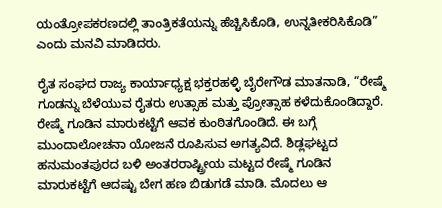ಯಂತ್ರೋಪಕರಣದಲ್ಲಿ ತಾಂತ್ರಿಕತೆಯನ್ನು ಹೆಚ್ಚಿಸಿಕೊಡಿ, ಉನ್ನತೀಕರಿಸಿಕೊಡಿ” ಎಂದು ಮನವಿ ಮಾಡಿದರು.

ರೈತ ಸಂಘದ ರಾಜ್ಯ ಕಾರ್ಯಾಧ್ಯಕ್ಷ ಭಕ್ತರಹಳ್ಳಿ ಬೈರೇಗೌಡ ಮಾತನಾಡಿ, “ರೇಷ್ಮೆ ಗೂಡನ್ನು ಬೆಳೆಯುವ ರೈತರು ಉತ್ಸಾಹ ಮತ್ತು ಪ್ರೋತ್ಸಾಹ ಕಳೆದುಕೊಂಡಿದ್ದಾರೆ. ರೇಷ್ಮೆ ಗೂಡಿನ ಮಾರುಕಟ್ಟೆಗೆ ಆವಕ ಕುಂಠಿತಗೊಂಡಿದೆ. ಈ ಬಗ್ಗೆ ಮುಂದಾಲೋಚನಾ ಯೋಜನೆ ರೂಪಿಸುವ ಅಗತ್ಯವಿದೆ. ಶಿಡ್ಲಘಟ್ಟದ ಹನುಮಂತಪುರದ ಬಳಿ ಅಂತರರಾಷ್ಟ್ರೀಯ ಮಟ್ಟದ ರೇಷ್ಮೆ ಗೂಡಿನ ಮಾರುಕಟ್ಟೆಗೆ ಆದಷ್ಟು ಬೇಗ ಹಣ ಬಿಡುಗಡೆ ಮಾಡಿ. ಮೊದಲು ಆ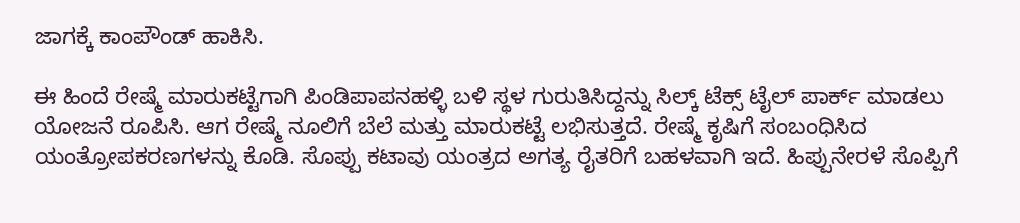ಜಾಗಕ್ಕೆ ಕಾಂಪೌಂಡ್ ಹಾಕಿಸಿ.

ಈ ಹಿಂದೆ ರೇಷ್ಮೆ ಮಾರುಕಟ್ಟೆಗಾಗಿ ಪಿಂಡಿಪಾಪನಹಳ್ಳಿ ಬಳಿ ಸ್ಥಳ ಗುರುತಿಸಿದ್ದನ್ನು ಸಿಲ್ಕ್ ಟೆಕ್ಸ್ ಟೈಲ್ ಪಾರ್ಕ್ ಮಾಡಲು ಯೋಜನೆ ರೂಪಿಸಿ. ಆಗ ರೇಷ್ಮೆ ನೂಲಿಗೆ ಬೆಲೆ ಮತ್ತು ಮಾರುಕಟ್ಟೆ ಲಭಿಸುತ್ತದೆ. ರೇಷ್ಮೆ ಕೃಷಿಗೆ ಸಂಬಂಧಿಸಿದ ಯಂತ್ರೋಪಕರಣಗಳನ್ನು ಕೊಡಿ. ಸೊಪ್ಪು ಕಟಾವು ಯಂತ್ರದ ಅಗತ್ಯ ರೈತರಿಗೆ ಬಹಳವಾಗಿ ಇದೆ. ಹಿಪ್ಪುನೇರಳೆ ಸೊಪ್ಪಿಗೆ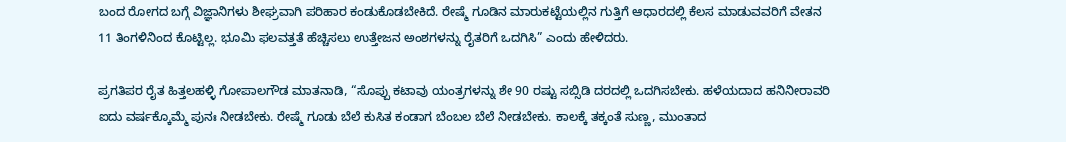ಬಂದ ರೋಗದ ಬಗ್ಗೆ ವಿಜ್ಞಾನಿಗಳು ಶೀಘ್ರವಾಗಿ ಪರಿಹಾರ ಕಂಡುಕೊಡಬೇಕಿದೆ. ರೇಷ್ಮೆ ಗೂಡಿನ ಮಾರುಕಟ್ಟೆಯಲ್ಲಿನ ಗುತ್ತಿಗೆ ಆಧಾರದಲ್ಲಿ ಕೆಲಸ ಮಾಡುವವರಿಗೆ ವೇತನ 11 ತಿಂಗಳಿನಿಂದ ಕೊಟ್ಟಿಲ್ಲ. ಭೂಮಿ ಫಲವತ್ತತೆ ಹೆಚ್ಚಿಸಲು ಉತ್ತೇಜನ ಅಂಶಗಳನ್ನು ರೈತರಿಗೆ ಒದಗಿಸಿ” ಎಂದು ಹೇಳಿದರು.

ಪ್ರಗತಿಪರ ರೈತ ಹಿತ್ತಲಹಳ್ಳಿ ಗೋಪಾಲಗೌಡ ಮಾತನಾಡಿ, “ಸೊಪ್ಪು ಕಟಾವು ಯಂತ್ರಗಳನ್ನು ಶೇ 90 ರಷ್ಟು ಸಬ್ಸಿಡಿ ದರದಲ್ಲಿ ಒದಗಿಸಬೇಕು. ಹಳೆಯದಾದ ಹನಿನೀರಾವರಿ ಐದು ವರ್ಷಕ್ಕೊಮ್ಮೆ ಪುನಃ ನೀಡಬೇಕು. ರೇಷ್ಮೆ ಗೂಡು ಬೆಲೆ ಕುಸಿತ ಕಂಡಾಗ ಬೆಂಬಲ ಬೆಲೆ ನೀಡಬೇಕು. ಕಾಲಕ್ಕೆ ತಕ್ಕಂತೆ ಸುಣ್ಣ, ಮುಂತಾದ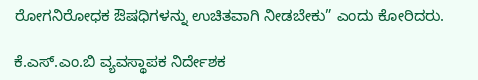ರೋಗನಿರೋಧಕ ಔಷಧಿಗಳನ್ನು ಉಚಿತವಾಗಿ ನೀಡಬೇಕು” ಎಂದು ಕೋರಿದರು.

ಕೆ.ಎಸ್.ಎಂ.ಬಿ ವ್ಯವಸ್ಥಾಪಕ ನಿರ್ದೇಶಕ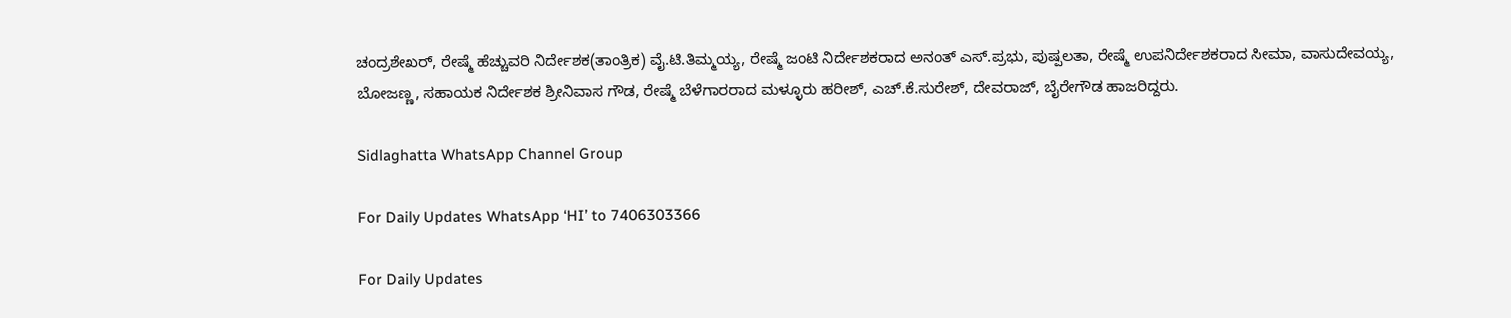ಚಂದ್ರಶೇಖರ್, ರೇಷ್ಮೆ ಹೆಚ್ಚುವರಿ ನಿರ್ದೇಶಕ(ತಾಂತ್ರಿಕ) ವೈ.ಟಿ.ತಿಮ್ಮಯ್ಯ, ರೇಷ್ಮೆ ಜಂಟಿ ನಿರ್ದೇಶಕರಾದ ಅನಂತ್ ಎಸ್.ಪ್ರಭು, ಪುಷ್ಪಲತಾ, ರೇಷ್ಮೆ ಉಪನಿರ್ದೇಶಕರಾದ ಸೀಮಾ, ವಾಸುದೇವಯ್ಯ, ಬೋಜಣ್ಣ, ಸಹಾಯಕ ನಿರ್ದೇಶಕ ಶ್ರೀನಿವಾಸ ಗೌಡ, ರೇಷ್ಮೆ ಬೆಳೆಗಾರರಾದ ಮಳ್ಳೂರು ಹರೀಶ್, ಎಚ್.ಕೆ.ಸುರೇಶ್, ದೇವರಾಜ್, ಬೈರೇಗೌಡ ಹಾಜರಿದ್ದರು.

Sidlaghatta WhatsApp Channel Group

For Daily Updates WhatsApp ‘HI’ to 7406303366

For Daily Updates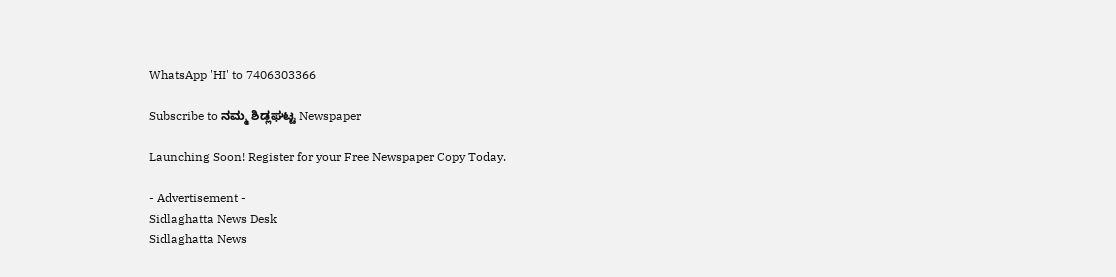WhatsApp 'HI' to 7406303366

Subscribe to ನಮ್ಮ ಶಿಡ್ಲಘಟ್ಟ Newspaper

Launching Soon! Register for your Free Newspaper Copy Today.

- Advertisement -
Sidlaghatta News Desk
Sidlaghatta News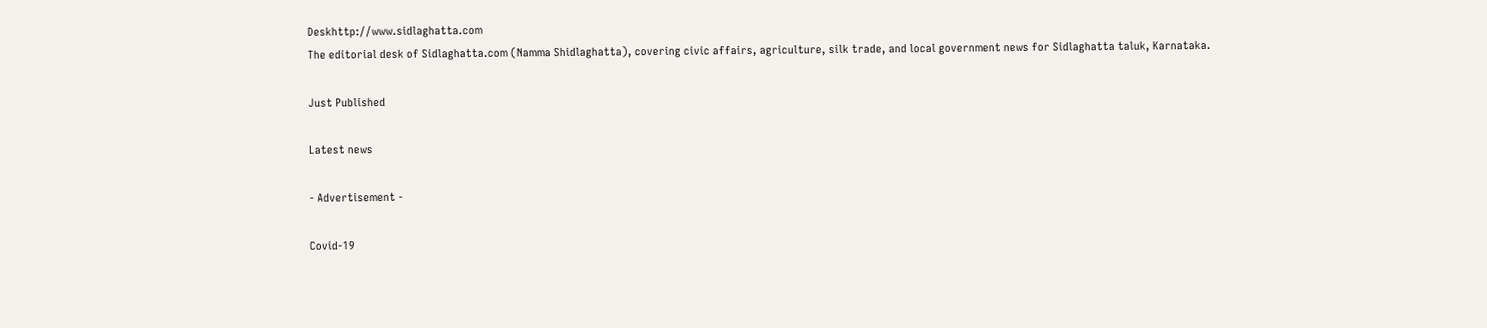Deskhttp://www.sidlaghatta.com
The editorial desk of Sidlaghatta.com (Namma Shidlaghatta), covering civic affairs, agriculture, silk trade, and local government news for Sidlaghatta taluk, Karnataka.

Just Published

Latest news

- Advertisement -

Covid-19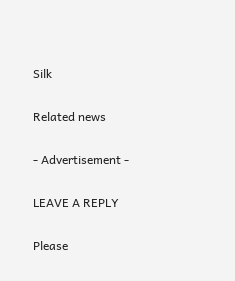Silk

Related news

- Advertisement -

LEAVE A REPLY

Please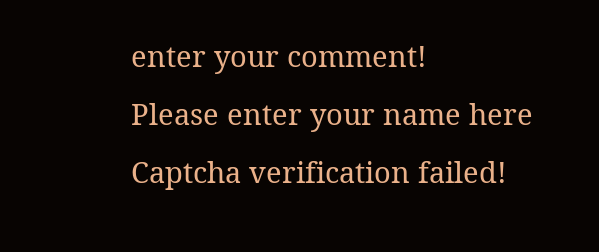enter your comment!
Please enter your name here
Captcha verification failed!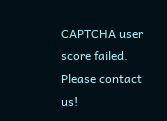CAPTCHA user score failed. Please contact us!